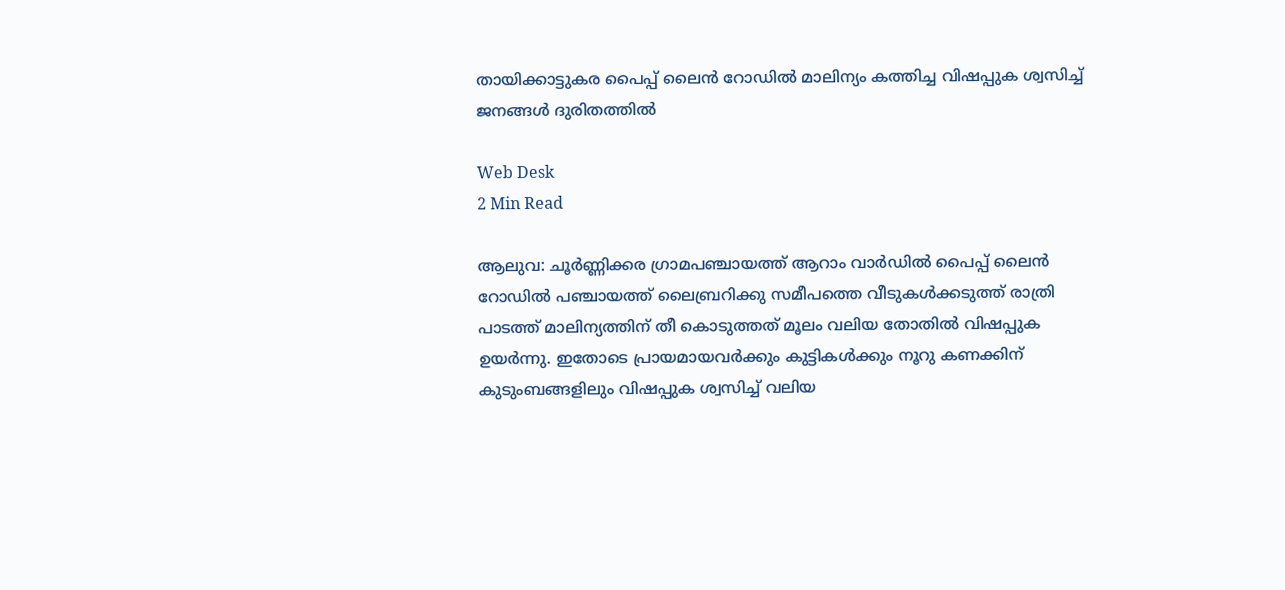തായിക്കാട്ടുകര പൈപ്പ് ലൈന്‍ റോഡില്‍ മാലിന്യം കത്തിച്ച വിഷപ്പുക ശ്വസിച്ച് ജനങ്ങള്‍ ദുരിതത്തില്‍

Web Desk
2 Min Read

ആലുവ: ചൂര്‍ണ്ണിക്കര ഗ്രാമപഞ്ചായത്ത് ആറാം വാര്‍ഡില്‍ പൈപ്പ് ലൈന്‍ റോഡില്‍ പഞ്ചായത്ത് ലൈബ്രറിക്കു സമീപത്തെ വീടുകള്‍ക്കടുത്ത് രാത്രി പാടത്ത് മാലിന്യത്തിന് തീ കൊടുത്തത് മൂലം വലിയ തോതില്‍ വിഷപ്പുക ഉയര്‍ന്നു. ഇതോടെ പ്രായമായവര്‍ക്കും കുട്ടികള്‍ക്കും നൂറു കണക്കിന് കുടുംബങ്ങളിലും വിഷപ്പുക ശ്വസിച്ച് വലിയ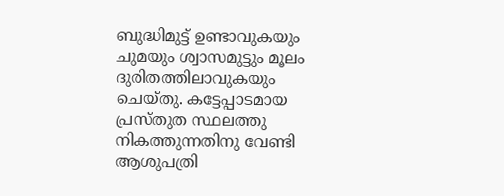ബുദ്ധിമുട്ട് ഉണ്ടാവുകയും ചുമയും ശ്വാസമുട്ടും മൂലം ദുരിതത്തിലാവുകയും ചെയ്തു. കട്ടേപ്പാടമായ പ്രസ്തുത സ്ഥലത്തു നികത്തുന്നതിനു വേണ്ടി ആശുപത്രി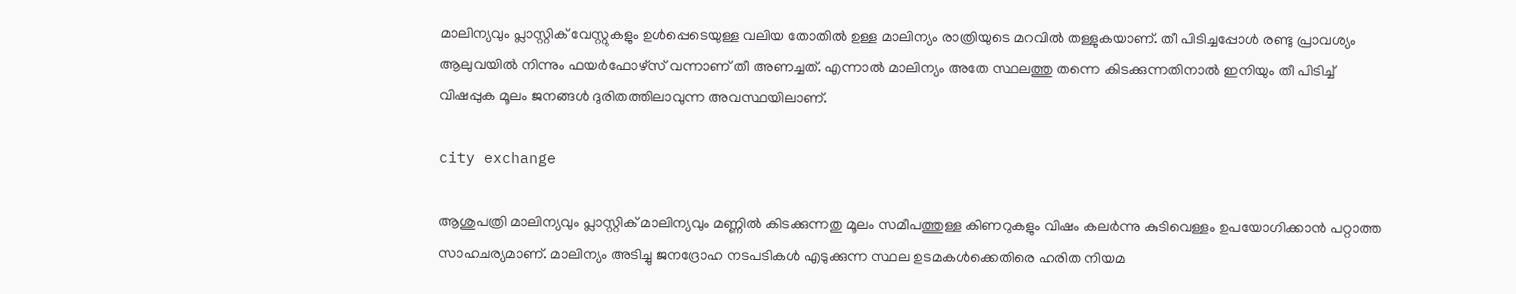മാലിന്യവും പ്ലാസ്റ്റിക് വേസ്റ്റുകളും ഉള്‍പ്പെടെയുള്ള വലിയ തോതില്‍ ഉള്ള മാലിന്യം രാത്രിയുടെ മറവില്‍ തള്ളുകയാണ്. തീ പിടിച്ചപ്പോള്‍ രണ്ടു പ്രാവശ്യം ആലുവയില്‍ നിന്നും ഫയര്‍ഫോഴ്‌സ് വന്നാണ് തീ അണച്ചത്. എന്നാല്‍ മാലിന്യം അതേ സ്ഥലത്തു തന്നെ കിടക്കുന്നതിനാല്‍ ഇനിയും തീ പിടിച്ച് വിഷപ്പുക മൂലം ജനങ്ങള്‍ ദുരിതത്തിലാവുന്ന അവസ്ഥയിലാണ്.

city exchange

ആശുപത്രി മാലിന്യവും പ്ലാസ്റ്റിക് മാലിന്യവും മണ്ണില്‍ കിടക്കുന്നതു മൂലം സമീപത്തുള്ള കിണറുകളും വിഷം കലര്‍ന്നു കുടിവെള്ളം ഉപയോഗിക്കാന്‍ പറ്റാത്ത സാഹചര്യമാണ്. മാലിന്യം അടിച്ചു ജനദ്രോഹ നടപടികള്‍ എടുക്കുന്ന സ്ഥല ഉടമകള്‍ക്കെതിരെ ഹരിത നിയമ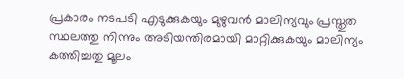പ്രകാരം നടപടി എടുക്കുകയും മുഴുവന്‍ മാലിന്യവും പ്രസ്തുത സ്ഥലത്തു നിന്നും അടിയന്തിരമായി മാറ്റിക്കുകയും മാലിന്യം കത്തിച്ചതു മൂലം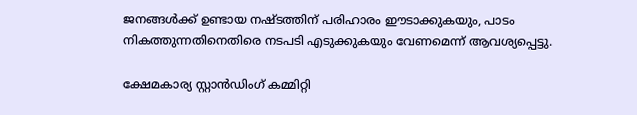ജനങ്ങള്‍ക്ക് ഉണ്ടായ നഷ്ടത്തിന് പരിഹാരം ഈടാക്കുകയും, പാടം നികത്തുന്നതിനെതിരെ നടപടി എടുക്കുകയും വേണമെന്ന് ആവശ്യപ്പെട്ടു.

ക്ഷേമകാര്യ സ്റ്റാന്‍ഡിംഗ് കമ്മിറ്റി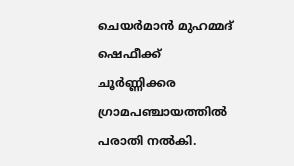ചെയര്‍മാന്‍ മുഹമ്മദ് ഷെഫീക്ക് ചൂര്‍ണ്ണിക്കര ഗ്രാമപഞ്ചായത്തില്‍ പരാതി നല്‍കി.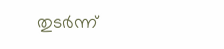തുടര്‍ന്ന്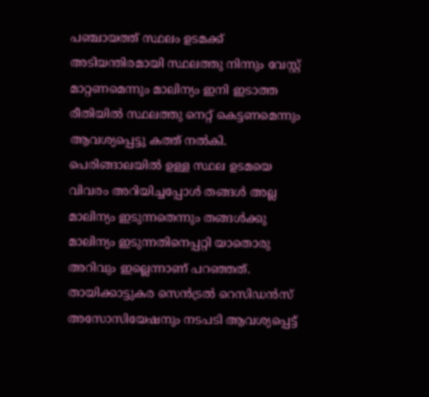പഞ്ചായത്ത് സ്ഥലം ഉടമക്ക് അടിയന്തിരമായി സ്ഥലത്തു നിന്നും വേസ്റ്റ് മാറ്റണമെന്നും മാലിന്യം ഇനി ഇടാത്ത രീതിയില്‍ സ്ഥലത്തു നെറ്റ് കെട്ടണമെന്നും ആവശ്യപ്പെട്ടു കത്ത് നല്‍കി. പെരിങ്ങാലയില്‍ ഉള്ള സ്ഥല ഉടമയെ വിവരം അറിയിച്ചപ്പോള്‍ തങ്ങള്‍ അല്ല മാലിന്യം ഇടുന്നതെന്നും തങ്ങള്‍ക്കു മാലിന്യം ഇടുന്നതിനെപ്പറ്റി യാതൊരു അറിവും ഇല്ലെന്നാണ് പറഞ്ഞത്. തായിക്കാട്ടുകര സെന്‍ട്രല്‍ റെസിഡന്‍സ് അസോസിയേഷനും നടപടി ആവശ്യപ്പെട്ട്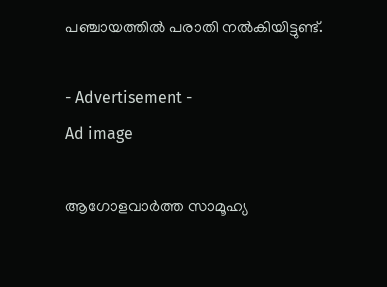പഞ്ചായത്തില്‍ പരാതി നല്‍കിയിട്ടുണ്ട്.

- Advertisement -
Ad image

ആഗോളവാര്‍ത്ത സാമൂഹ്യ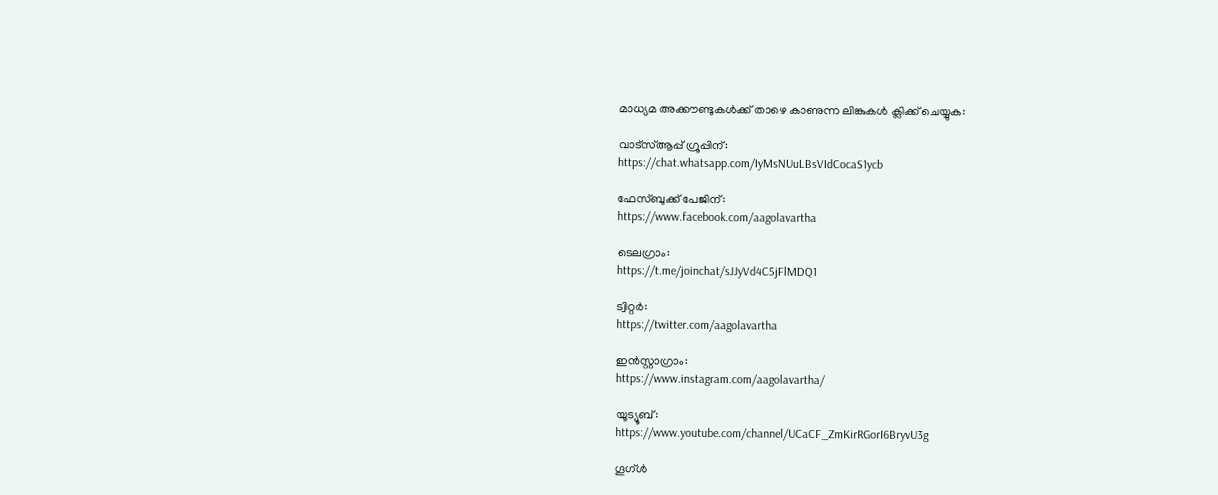മാധ്യമ അക്കൗണ്ടുകള്‍ക്ക് താഴെ കാണുന്ന ലിങ്കുകള്‍ ക്ലിക്ക് ചെയ്യുക:

വാട്‌സ്ആപ്പ് ഗ്രൂപ്പിന്:
https://chat.whatsapp.com/IyMsNUuLBsVIdCocaS1ycb

ഫേസ്ബുക്ക് പേജിന്:
https://www.facebook.com/aagolavartha

ടെലഗ്രാം:
https://t.me/joinchat/sJJyVd4C5jFlMDQ1

ട്വിറ്റര്‍:
https://twitter.com/aagolavartha

ഇന്‍സ്റ്റാഗ്രാം:
https://www.instagram.com/aagolavartha/

യൂട്യൂബ്:
https://www.youtube.com/channel/UCaCF_ZmKirRGorI6BryvU3g

ഗൂഗ്ള്‍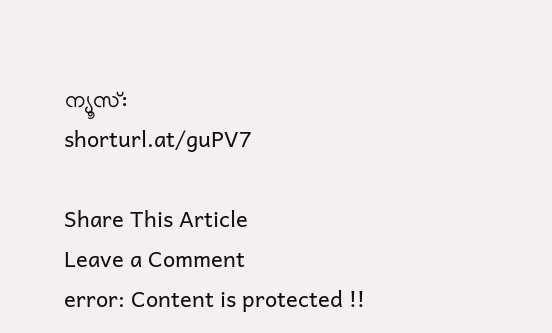ന്യൂസ്:
shorturl.at/guPV7

Share This Article
Leave a Comment
error: Content is protected !!